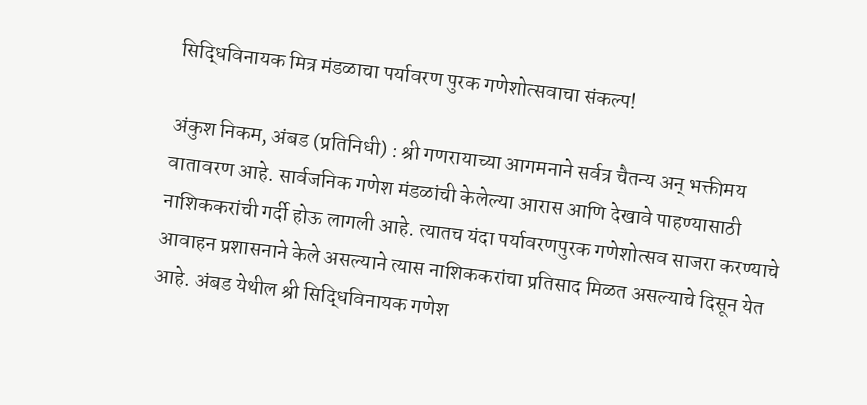सिद्धिविनायक मित्र मंडळाचा पर्यावरण पुरक गणेशोत्सवाचा संकल्प!

अंकुश निकम, अंबड (प्रतिनिधी) : श्री गणरायाच्या आगमनाने सर्वत्र चैतन्य अन् भक्तीमय वातावरण आहे. सार्वजनिक गणेश मंडळांची केलेल्या आरास आणि देखावे पाहण्यासाठी नाशिककरांची गर्दी होऊ लागली आहे. त्यातच यंदा पर्यावरणपुरक गणेशोत्सव साजरा करण्याचे आवाहन प्रशासनाने केले असल्याने त्यास नाशिककरांचा प्रतिसाद मिळत असल्याचे दिसून येत आहे. अंबड येथील श्री सिद्धिविनायक गणेश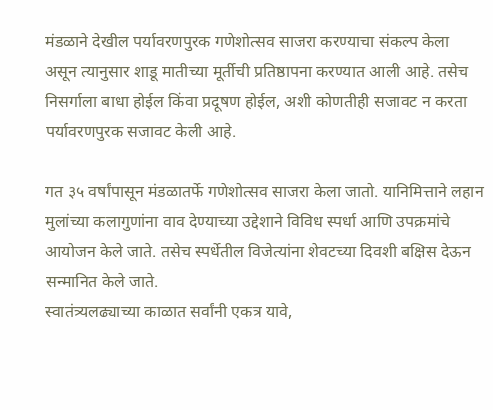मंडळाने देखील पर्यावरणपुरक गणेशोत्सव साजरा करण्याचा संकल्प केला असून त्यानुसार शाडू मातीच्या मूर्तीची प्रतिष्ठापना करण्यात आली आहे. तसेच निसर्गाला बाधा होईल किंवा प्रदूषण होईल, अशी कोणतीही सजावट न करता पर्यावरणपुरक सजावट केली आहे.

गत ३५ वर्षांपासून मंडळातर्फे गणेशोत्सव साजरा केला जातो. यानिमित्ताने लहान मुलांच्या कलागुणांना वाव देण्याच्या उद्देशाने विविध स्पर्धा आणि उपक्रमांचे आयोजन केले जाते. तसेच स्पर्धेतील विजेत्यांना शेवटच्या दिवशी बक्षिस देऊन सन्मानित केले जाते.
स्वातंत्र्यलढ्याच्या काळात सर्वांनी एकत्र यावे,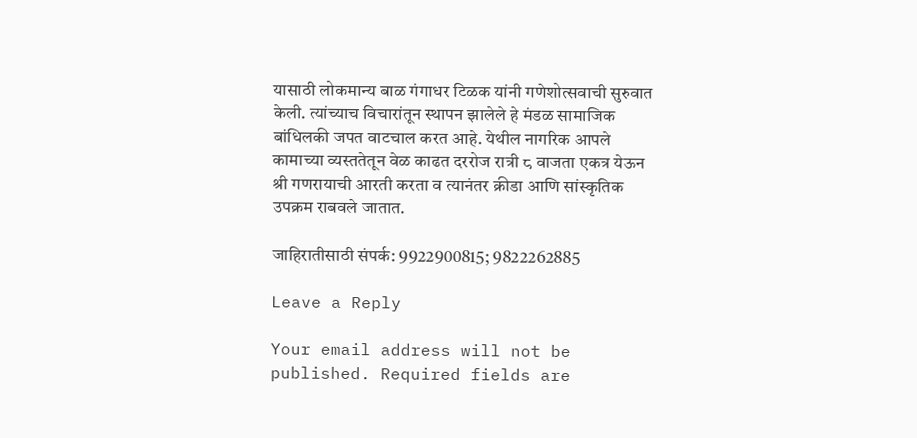यासाठी लोकमान्य बाळ गंगाधर टिळक यांनी गणेशोत्सवाची सुरुवात केली. त्यांच्याच विचारांतून स्थापन झालेले हे मंडळ सामाजिक बांधिलकी जपत वाटचाल करत आहे. येथील नागरिक आपले कामाच्या व्यस्ततेतून वेळ काढत दररोज रात्री ८ वाजता एकत्र येऊन श्री गणरायाची आरती करता व त्यानंतर क्रीडा आणि सांस्कृतिक उपक्रम राबवले जातात.

जाहिरातीसाठी संपर्क: 9922900815; 9822262885

Leave a Reply

Your email address will not be published. Required fields are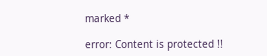marked *

error: Content is protected !!